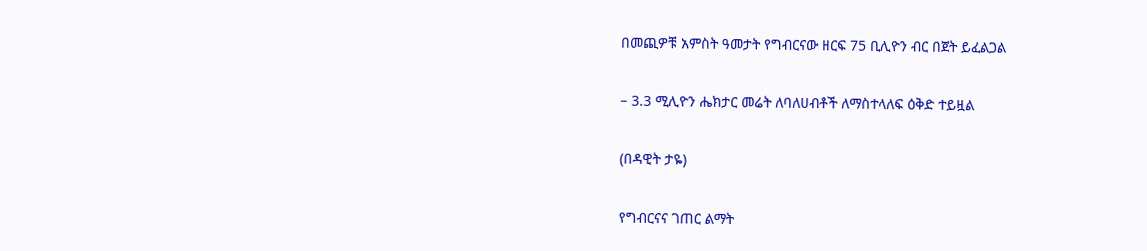በመጪዎቹ አምስት ዓመታት የግብርናው ዘርፍ 75 ቢሊዮን ብር በጀት ይፈልጋል

– 3.3 ሚሊዮን ሔክታር መሬት ለባለሀብቶች ለማስተላለፍ ዕቅድ ተይዟል

(በዳዊት ታዬ)

የግብርናና ገጠር ልማት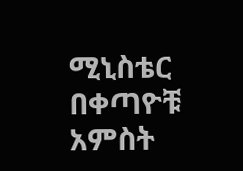ሚኒስቴር በቀጣዮቹ አምስት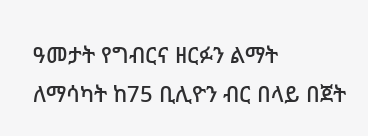ዓመታት የግብርና ዘርፉን ልማት ለማሳካት ከ75 ቢሊዮን ብር በላይ በጀት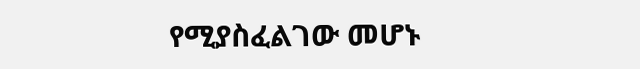የሚያስፈልገው መሆኑ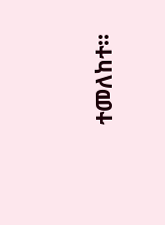ተመለከተ፡፡